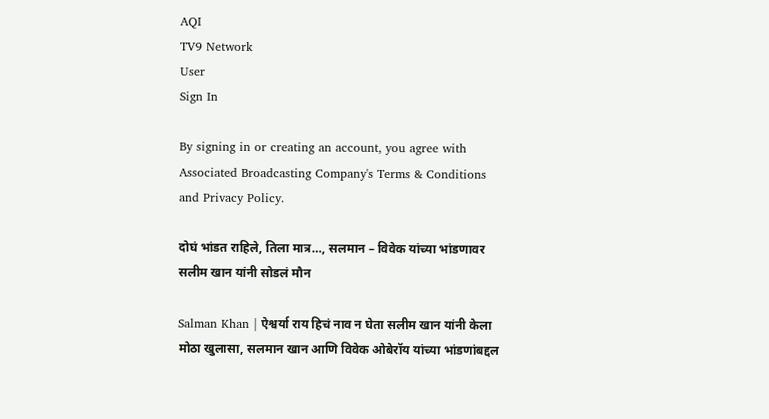AQI
TV9 Network
User
Sign In

By signing in or creating an account, you agree with Associated Broadcasting Company's Terms & Conditions and Privacy Policy.

दोघं भांडत राहिले, तिला मात्र…, सलमान – विवेक यांच्या भांडणावर सलीम खान यांनी सोडलं मौन

Salman Khan | ऐश्वर्या राय हिचं नाव न घेता सलीम खान यांनी केला मोठा खुलासा, सलमान खान आणि विवेक ओबेरॉय यांच्या भांडणांबद्दल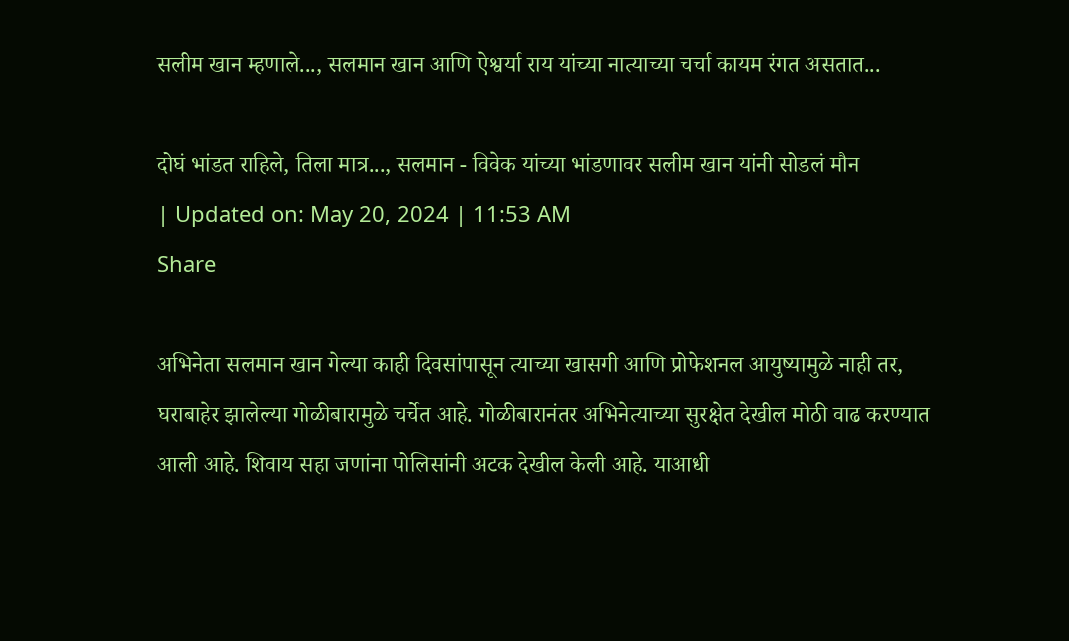सलीम खान म्हणाले..., सलमान खान आणि ऐश्वर्या राय यांच्या नात्याच्या चर्चा कायम रंगत असतात...

दोघं भांडत राहिले, तिला मात्र..., सलमान - विवेक यांच्या भांडणावर सलीम खान यांनी सोडलं मौन
| Updated on: May 20, 2024 | 11:53 AM
Share

अभिनेता सलमान खान गेल्या काही दिवसांपासून त्याच्या खासगी आणि प्रोफेशनल आयुष्यामुळे नाही तर, घराबाहेर झालेल्या गोळीबारामुळे चर्चेत आहे. गोळीबारानंतर अभिनेत्याच्या सुरक्षेत देखील मोठी वाढ करण्यात आली आहे. शिवाय सहा जणांना पोलिसांनी अटक देखील केली आहे. याआधी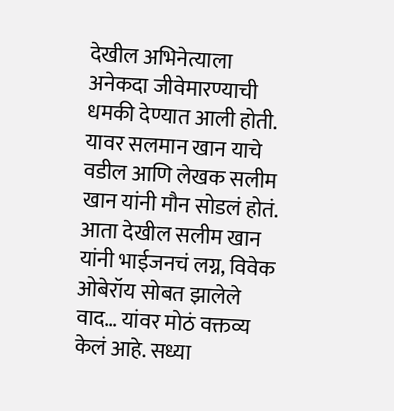देखील अभिनेत्याला अनेकदा जीवेमारण्याची धमकी देण्यात आली होती. यावर सलमान खान याचे वडील आणि लेखक सलीम खान यांनी मौन सोडलं होतं. आता देखील सलीम खान यांनी भाईजनचं लग्न, विवेक ओबेरॉय सोबत झालेले वाद… यांवर मोठं वक्तव्य केलं आहे. सध्या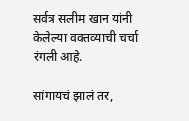सर्वत्र सलीम खान यांनी केलेल्या वक्तव्याची चर्चा रंगली आहे.

सांगायचं झालं तर,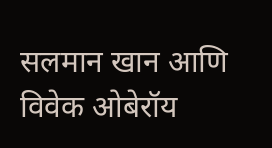सलमान खान आणि विवेक ओबेरॉय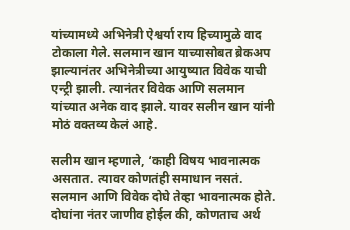यांच्यामध्ये अभिनेत्री ऐश्वर्या राय हिच्यामुळे वाद टोकाला गेले. सलमान खान याच्यासोबत ब्रेकअप झाल्यानंतर अभिनेत्रीच्या आयुष्यात विवेक याची एन्ट्री झाली. त्यानंतर विवेक आणि सलमान यांच्यात अनेक वाद झाले. यावर सलीन खान यांनी मोठं वक्तव्य केलं आहे.

सलीम खान म्हणाले, ‘काही विषय भावनात्मक असतात. त्यावर कोणतंही समाधान नसतं. सलमान आणि विवेक दोघे तेव्हा भावनात्मक होते. दोघांना नंतर जाणीव होईल की, कोणताच अर्थ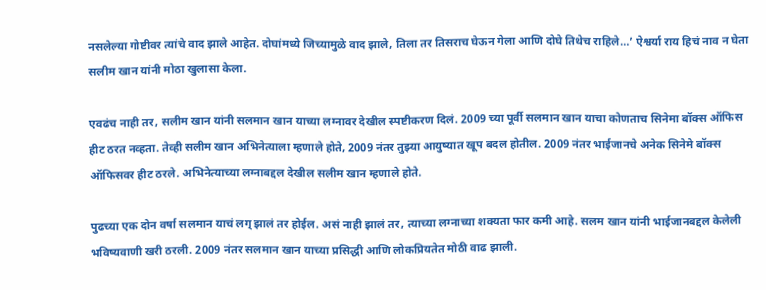नसलेल्या गोष्टीवर त्यांचे वाद झाले आहेत. दोघांमध्ये जिच्यामुळे वाद झाले, तिला तर तिसराच घेऊन गेला आणि दोघे तिथेच राहिले…’ ऐश्वर्या राय हिचं नाव न घेता सलीम खान यांनी मोठा खुलासा केला.

एवढंच नाही तर, सलीम खान यांनी सलमान खान याच्या लग्नावर देखील स्पष्टीकरण दिलं. 2009 च्या पूर्वी सलमान खान याचा कोणताच सिनेमा बॉक्स ऑफिस हीट ठरत नव्हता. तेव्ही सलीम खान अभिनेत्याला म्हणाले होते, 2009 नंतर तुझ्या आयुष्यात खूप बदल होतील. 2009 नंतर भाईजानचे अनेक सिनेमे बॉक्स ऑफिसवर हीट ठरले. अभिनेत्याच्या लग्नाबद्दल देखील सलीम खान म्हणाले होते.

पुढच्या एक दोन वर्षा सलमान याचं लग् झालं तर होईल. असं नाही झालं तर, त्याच्या लग्नाच्या शक्यता फार कमी आहे. सलम खान यांनी भाईजानबद्दल केलेली भविष्यवाणी खरी ठरली. 2009 नंतर सलमान खान याच्या प्रसिद्धी आणि लोकप्रियतेत मोठी वाढ झाली.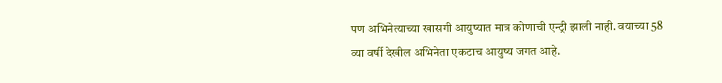पण अभिनेत्याच्या खासगी आयुष्यात मात्र कोणाची एन्ट्री झाली नाही. वयाच्या 58 व्या वर्षी देखील अभिनेता एकटाच आयुष्य जगत आहे.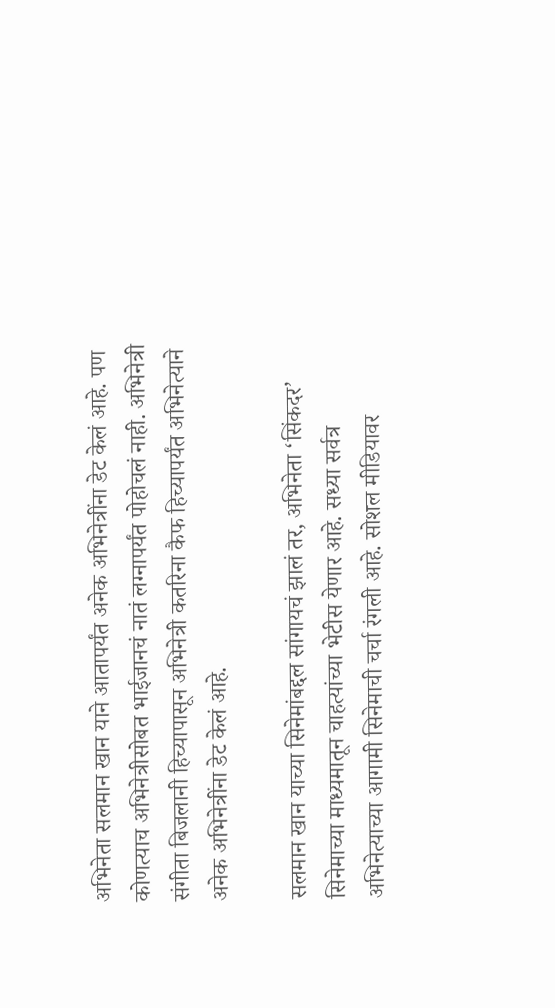अभिनेता सलमान खान याने आतापर्यंत अनेक अभिनेत्रींना डेट केलं आहे. पण कोणत्याच अभिनेत्रीसोबत भाईजानचं नातं लग्नापर्यंत पोहोचलं नाही. अभिनेत्री संगीता बिजलानी हिच्यापासून अभिनेत्री कतरिना कैफ हिच्यापर्यंत अभिनेत्याने अनेक अभिनेत्रींना डेट केलं आहे.

सलमान खान याच्या सिनेमांबद्दल सांगायचं झालं तर, अभिनेता ‘सिंकदर’ सिनेमाच्या माध्यमातून चाहत्यांच्या भेटीस येणार आहे. सध्या सर्वत्र अभिनेत्याच्या आगामी सिनेमाची चर्चा रंगली आहे. सोशल मीडियावर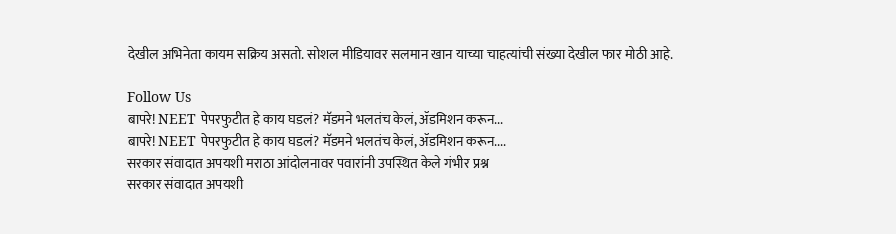देखील अभिनेता कायम सक्रिय असतो. सोशल मीडियावर सलमान खान याच्या चाहत्यांची संख्या देखील फार मोठी आहे.

Follow Us
बापरे! NEET पेपरफुटीत हे काय घडलं? मॅडमने भलतंच केलं, ॲडमिशन करून...
बापरे! NEET पेपरफुटीत हे काय घडलं? मॅडमने भलतंच केलं, ॲडमिशन करून....
सरकार संवादात अपयशी मराठा आंदोलनावर पवारांनी उपस्थित केले गंभीर प्रश्न
सरकार संवादात अपयशी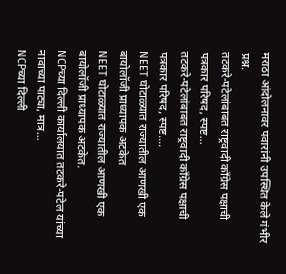मराठा आंदोलनावर पवारांनी उपस्थित केले गंभीर प्रश्न.
तटकरे-पटेलांबाबत राष्ट्रवादी कॉंग्रेस पक्षाची पत्रकार परिषद, स्पष्ट...
तटकरे-पटेलांबाबत राष्ट्रवादी कॉंग्रेस पक्षाची पत्रकार परिषद, स्पष्ट....
NEET घोटाळ्यात राज्यातील आणखी एक बायोलॉजी प्राध्यापक अटकेत
NEET घोटाळ्यात राज्यातील आणखी एक बायोलॉजी प्राध्यापक अटकेत.
NCPच्या दिल्ली कार्यालयात तटकरे-पटेल यांच्या नावाच्या पाट्या, मात्र...
NCPच्या दिल्ली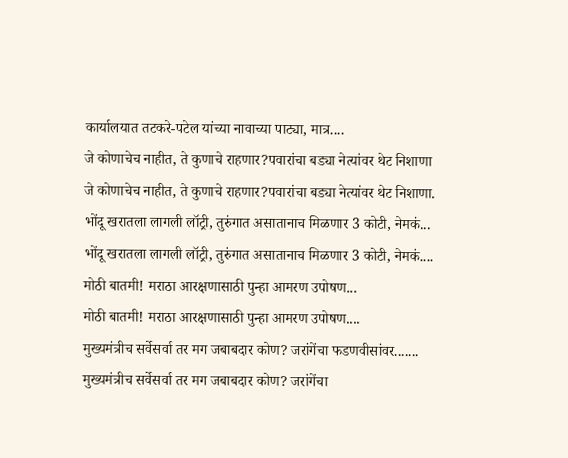कार्यालयात तटकरे-पटेल यांच्या नावाच्या पाट्या, मात्र....
जे कोणाचेच नाहीत, ते कुणाचे राहणार?पवारांचा बड्या नेत्यांवर थेट निशाणा
जे कोणाचेच नाहीत, ते कुणाचे राहणार?पवारांचा बड्या नेत्यांवर थेट निशाणा.
भोंदू खरातला लागली लॉट्री, तुरुंगात असातानाच मिळणार 3 कोटी, नेमकं...
भोंदू खरातला लागली लॉट्री, तुरुंगात असातानाच मिळणार 3 कोटी, नेमकं....
मोठी बातमी! मराठा आरक्षणासाठी पुन्हा आमरण उपोषण...
मोठी बातमी! मराठा आरक्षणासाठी पुन्हा आमरण उपोषण....
मुख्यमंत्रीच सर्वेसर्वा तर मग जबाबदार कोण? जरांगेंचा फडणवीसांवर.......
मुख्यमंत्रीच सर्वेसर्वा तर मग जबाबदार कोण? जरांगेंचा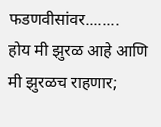फडणवीसांवर........
होय मी झुरळ आहे आणि मी झुरळच राहणार;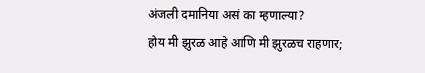अंजली दमानिया असं का म्हणाल्या?
होय मी झुरळ आहे आणि मी झुरळच राहणार;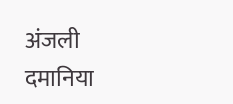अंजली दमानिया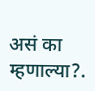असं का म्हणाल्या?.